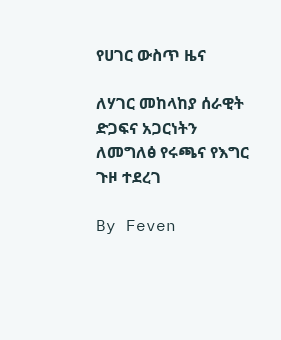የሀገር ውስጥ ዜና

ለሃገር መከላከያ ሰራዊት ድጋፍና አጋርነትን ለመግለፅ የሩጫና የእግር ጉዞ ተደረገ

By Feven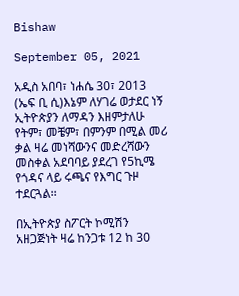Bishaw

September 05, 2021

አዲስ አበባ፣ ነሐሴ 30፣ 2013 (ኤፍ ቢ ሲ)እኔም ለሃገሬ ወታደር ነኝ ኢትዮጵያን ለማዳን እዘምታለሁ የትም፣ መቼም፣ በምንም በሚል መሪ ቃል ዛሬ መነሻውንና መድረሻውን መስቀል አደባባይ ያደረገ የ5ኪሜ የጎዳና ላይ ሩጫና የእግር ጉዞ ተደርጓል፡፡

በኢትዮጵያ ስፖርት ኮሚሽን አዘጋጅነት ዛሬ ከንጋቱ 12 ከ 30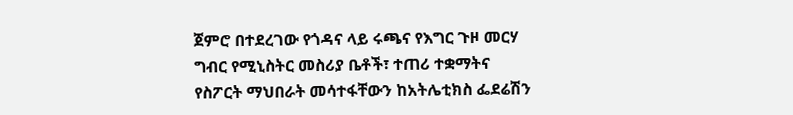ጀምሮ በተደረገው የጎዳና ላይ ሩጫና የእግር ጉዞ መርሃ ግብር የሚኒስትር መስሪያ ቤቶች፣ ተጠሪ ተቋማትና የስፖርት ማህበራት መሳተፋቸውን ከአትሌቲክስ ፌደሬሽን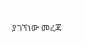ያገኘነው መረጃ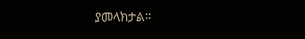ያመላክታል፡፡